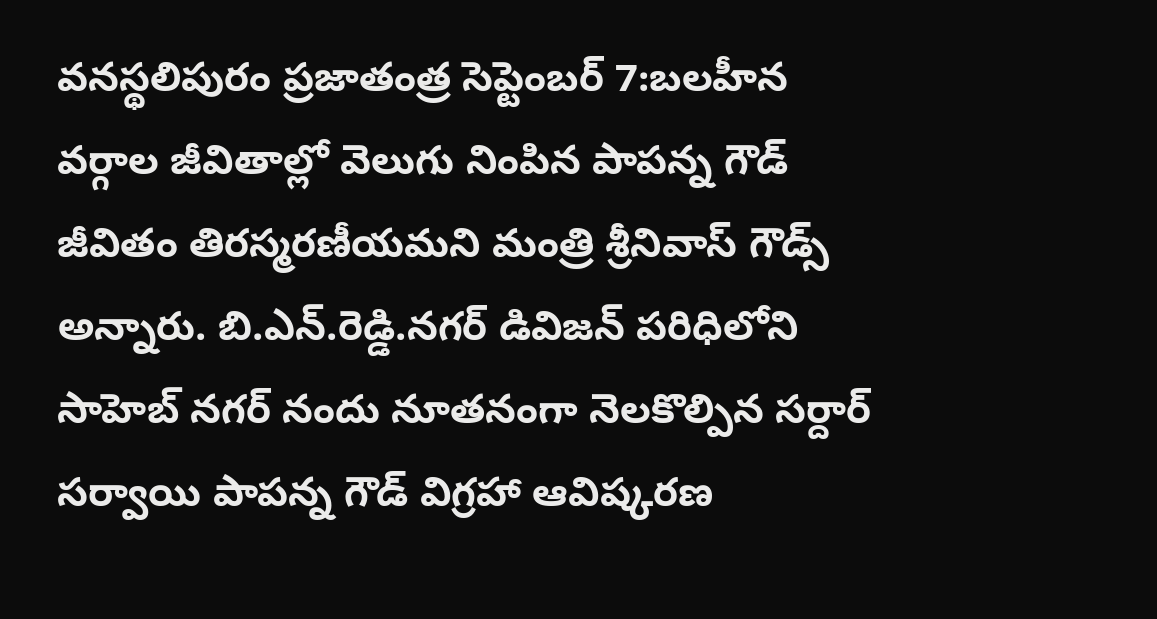వనస్థలిపురం ప్రజాతంత్ర సెప్టెంబర్ 7:బలహీన వర్గాల జీవితాల్లో వెలుగు నింపిన పాపన్న గౌడ్ జీవితం తిరస్మరణీయమని మంత్రి శ్రీనివాస్ గౌడ్స్ అన్నారు. బి.ఎన్.రెడ్డి.నగర్ డివిజన్ పరిధిలోని సాహెబ్ నగర్ నందు నూతనంగా నెలకొల్పిన సర్దార్ సర్వాయి పాపన్న గౌడ్ విగ్రహా ఆవిష్కరణ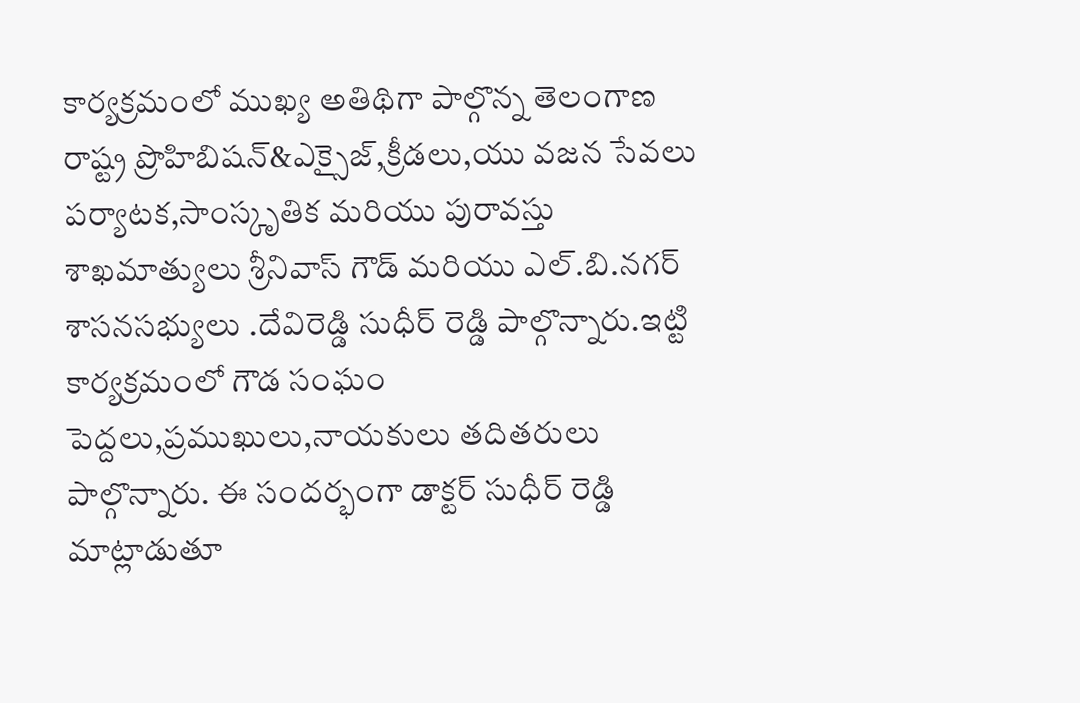కార్యక్రమంలో ముఖ్య అతిథిగా పాల్గొన్న తెలంగాణ రాష్ట్ర ప్రొహిబిషన్&ఎక్సైజ్,క్రీడలు,యు వజన సేవలు పర్యాటక,సాంస్కృతిక మరియు పురావస్తు శాఖమాత్యులు శ్రీనివాస్ గౌడ్ మరియు ఎల్.బి.నగర్ శాసనసభ్యులు .దేవిరెడ్డి సుధీర్ రెడ్డి పాల్గొన్నారు.ఇట్టి కార్యక్రమంలో గౌడ సంఘం పెద్దలు,ప్రముఖులు,నాయకులు తదితరులు పాల్గొన్నారు. ఈ సందర్భంగా డాక్టర్ సుధీర్ రెడ్డి మాట్లాడుతూ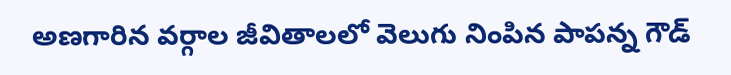అణగారిన వర్గాల జీవితాలలో వెలుగు నింపిన పాపన్న గౌడ్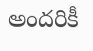అందరికీ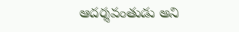ఆదర్శవంతుడు అని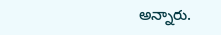అన్నారు.